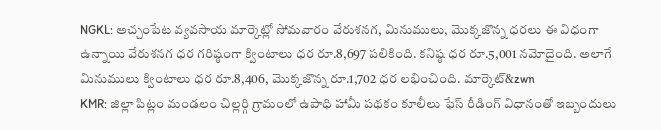NGKL: అచ్చంపేట వ్యవసాయ మార్కెట్లో సోమవారం వేరుశనగ, మినుములు, మొక్కజొన్న ధరలు ఈ విధంగా ఉన్నాయి వేరుశనగ ధర గరిష్ఠంగా క్వింటాలు ధర రూ.8,697 పలికింది. కనిష్ఠ ధర రూ.5,001 నమోదైంది. అలాగే మినుములు క్వింటాలు ధర రూ.8,406, మొక్కజొన్న రూ.1,702 ధర లభించింది. మార్కెట్&zwn
KMR: జిల్లా పిట్లం మండలం చిల్లర్గి గ్రామంలో ఉపాధి హామీ పథకం కూలీలు ఫేస్ రీడింగ్ విధానంతో ఇబ్బందులు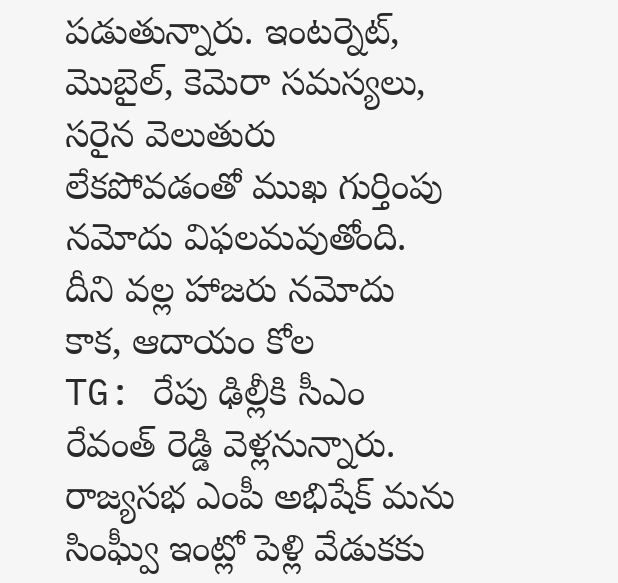పడుతున్నారు. ఇంటర్నెట్, మొబైల్, కెమెరా సమస్యలు, సరైన వెలుతురు లేకపోవడంతో ముఖ గుర్తింపు నమోదు విఫలమవుతోంది. దీని వల్ల హాజరు నమోదు కాక, ఆదాయం కోల
TG: రేపు ఢిల్లీకి సీఎం రేవంత్ రెడ్డి వెళ్లనున్నారు. రాజ్యసభ ఎంపీ అభిషేక్ మను సింఘ్వీ ఇంట్లో పెళ్లి వేడుకకు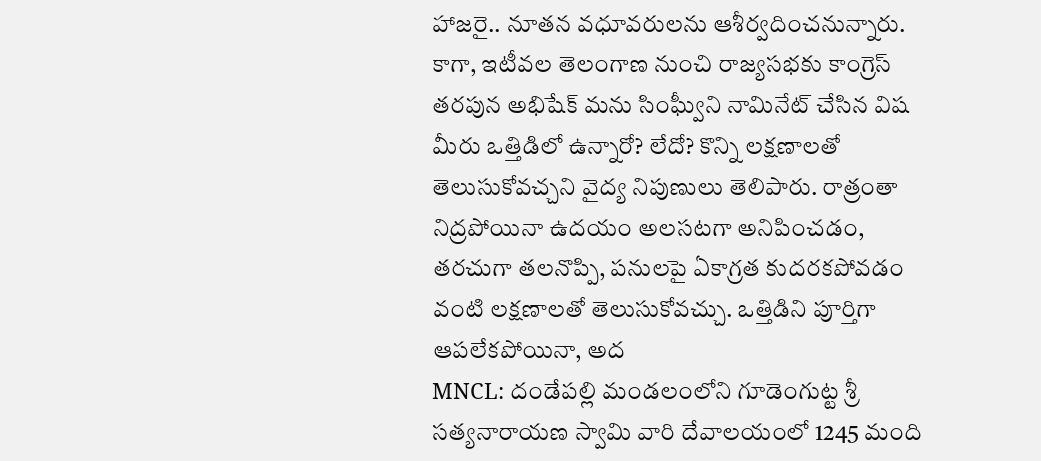హాజరై.. నూతన వధూవరులను ఆశీర్వదించనున్నారు. కాగా, ఇటీవల తెలంగాణ నుంచి రాజ్యసభకు కాంగ్రెస్ తరపున అభిషేక్ మను సింఘ్వీని నామినేట్ చేసిన విష
మీరు ఒత్తిడిలో ఉన్నారో? లేదో? కొన్ని లక్షణాలతో తెలుసుకోవచ్చని వైద్య నిపుణులు తెలిపారు. రాత్రంతా నిద్రపోయినా ఉదయం అలసటగా అనిపించడం, తరచుగా తలనొప్పి, పనులపై ఏకాగ్రత కుదరకపోవడం వంటి లక్షణాలతో తెలుసుకోవచ్చు. ఒత్తిడిని పూర్తిగా ఆపలేకపోయినా, అద
MNCL: దండేపల్లి మండలంలోని గూడెంగుట్ట శ్రీ సత్యనారాయణ స్వామి వారి దేవాలయంలో 1245 మంది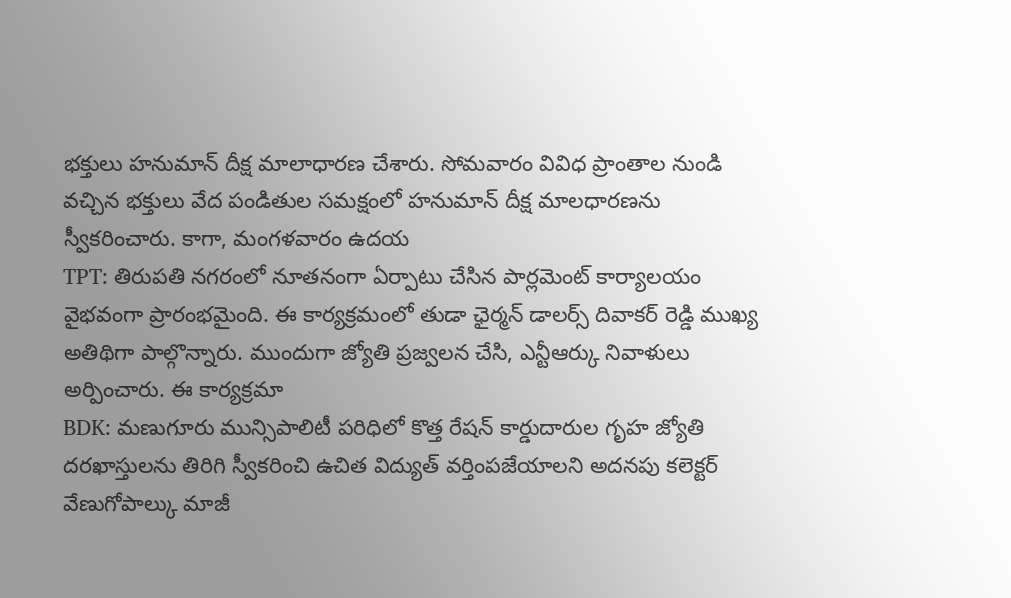భక్తులు హనుమాన్ దీక్ష మాలాధారణ చేశారు. సోమవారం వివిధ ప్రాంతాల నుండి వచ్చిన భక్తులు వేద పండితుల సమక్షంలో హనుమాన్ దీక్ష మాలధారణను స్వీకరించారు. కాగా, మంగళవారం ఉదయ
TPT: తిరుపతి నగరంలో నూతనంగా ఏర్పాటు చేసిన పార్లమెంట్ కార్యాలయం వైభవంగా ప్రారంభమైంది. ఈ కార్యక్రమంలో తుడా ఛైర్మన్ డాలర్స్ దివాకర్ రెడ్డి ముఖ్య అతిథిగా పాల్గొన్నారు. ముందుగా జ్యోతి ప్రజ్వలన చేసి, ఎన్టీఆర్కు నివాళులు అర్పించారు. ఈ కార్యక్రమా
BDK: మణుగూరు మున్సిపాలిటీ పరిధిలో కొత్త రేషన్ కార్డుదారుల గృహ జ్యోతి దరఖాస్తులను తిరిగి స్వీకరించి ఉచిత విద్యుత్ వర్తింపజేయాలని అదనపు కలెక్టర్ వేణుగోపాల్కు మాజీ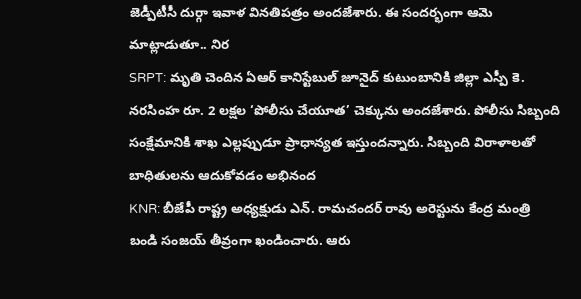జెడ్పీటీసీ దుర్గా ఇవాళ వినతిపత్రం అందజేశారు. ఈ సందర్భంగా ఆమె మాట్లాడుతూ.. నిర
SRPT: మృతి చెందిన ఏఆర్ కానిస్టేబుల్ జూనైద్ కుటుంబానికి జిల్లా ఎస్పీ కె. నరసింహ రూ. 2 లక్షల ‘పోలీసు చేయూత’ చెక్కును అందజేశారు. పోలీసు సిబ్బంది సంక్షేమానికి శాఖ ఎల్లప్పుడూ ప్రాధాన్యత ఇస్తుందన్నారు. సిబ్బంది విరాళాలతో బాధితులను ఆదుకోవడం అభినంద
KNR: బీజేపీ రాష్ట్ర అధ్యక్షుడు ఎన్. రామచందర్ రావు అరెస్టును కేంద్ర మంత్రి బండి సంజయ్ తీవ్రంగా ఖండించారు. ఆరు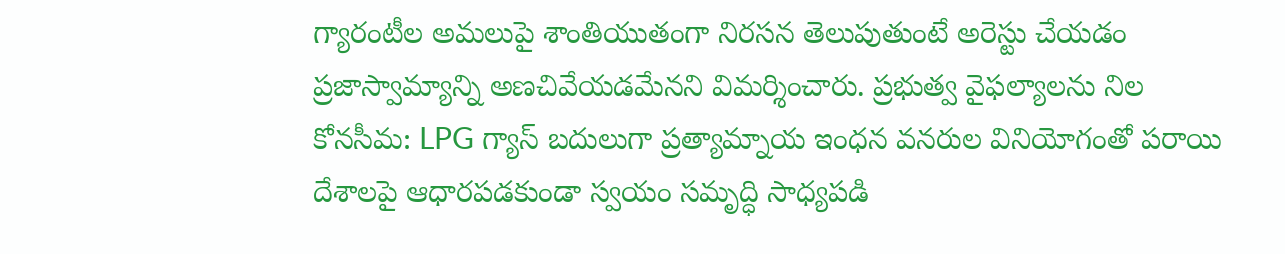గ్యారంటీల అమలుపై శాంతియుతంగా నిరసన తెలుపుతుంటే అరెస్టు చేయడం ప్రజాస్వామ్యాన్ని అణచివేయడమేనని విమర్శించారు. ప్రభుత్వ వైఫల్యాలను నిల
కోనసీమ: LPG గ్యాస్ బదులుగా ప్రత్యామ్నాయ ఇంధన వనరుల వినియోగంతో పరాయి దేశాలపై ఆధారపడకుండా స్వయం సమృద్ధి సాధ్యపడి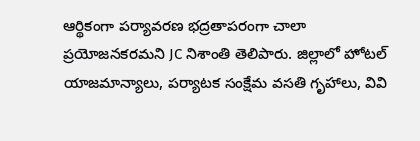ఆర్థికంగా పర్యావరణ భద్రతాపరంగా చాలా ప్రయోజనకరమని JC నిశాంతి తెలిపారు. జిల్లాలో హోటల్ యాజమాన్యాలు, పర్యాటక సంక్షేమ వసతి గృహాలు, వివి